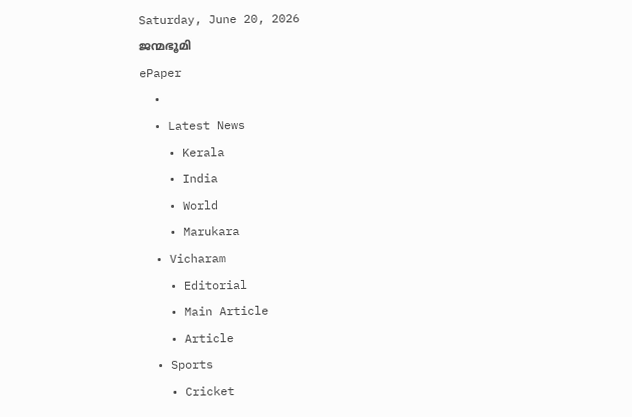Saturday, June 20, 2026
ജന്മഭൂമി
ePaper
  •
  • Latest News
    • Kerala
    • India
    • World
    • Marukara
  • Vicharam
    • Editorial
    • Main Article
    • Article
  • Sports
    • Cricket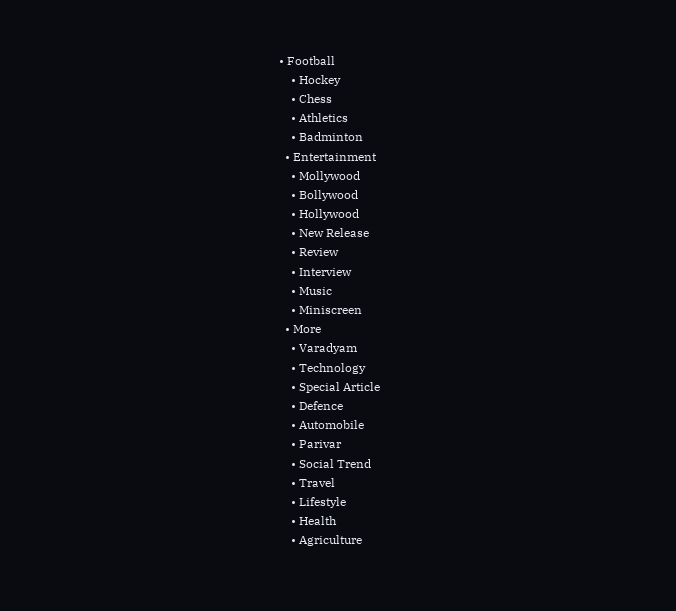• Football
    • Hockey
    • Chess
    • Athletics
    • Badminton
  • Entertainment
    • Mollywood
    • Bollywood
    • Hollywood
    • New Release
    • Review
    • Interview
    • Music
    • Miniscreen
  • More
    • Varadyam
    • Technology
    • Special Article
    • Defence
    • Automobile
    • Parivar
    • Social Trend
    • Travel
    • Lifestyle
    • Health
    • Agriculture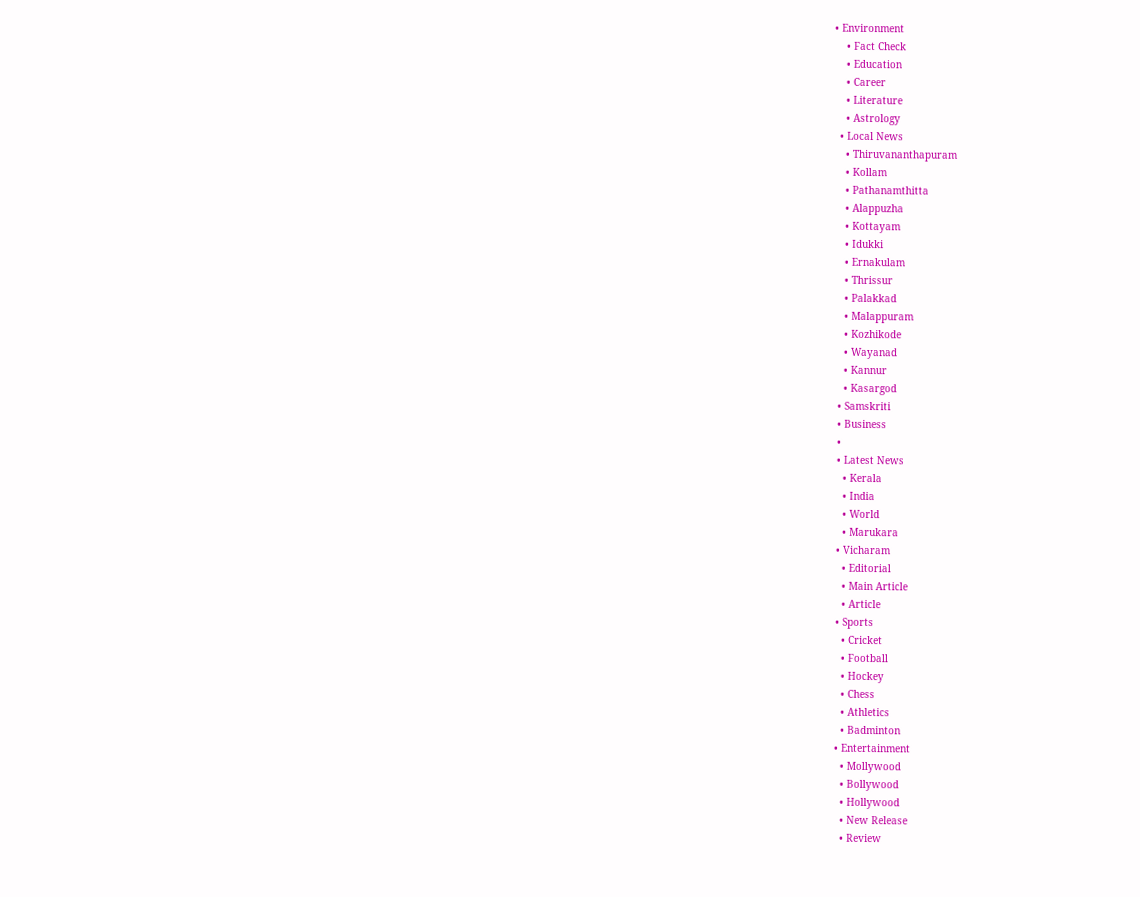• Environment
    • Fact Check
    • Education
    • Career
    • Literature
    • Astrology
  • Local News
    • Thiruvananthapuram
    • Kollam
    • Pathanamthitta
    • Alappuzha
    • Kottayam
    • Idukki
    • Ernakulam
    • Thrissur
    • Palakkad
    • Malappuram
    • Kozhikode
    • Wayanad
    • Kannur
    • Kasargod
  • Samskriti
  • Business
  •
  • Latest News
    • Kerala
    • India
    • World
    • Marukara
  • Vicharam
    • Editorial
    • Main Article
    • Article
  • Sports
    • Cricket
    • Football
    • Hockey
    • Chess
    • Athletics
    • Badminton
  • Entertainment
    • Mollywood
    • Bollywood
    • Hollywood
    • New Release
    • Review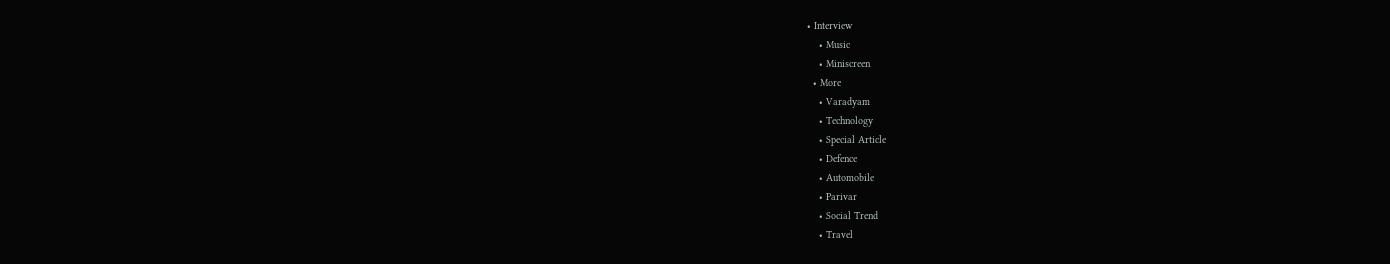• Interview
    • Music
    • Miniscreen
  • More
    • Varadyam
    • Technology
    • Special Article
    • Defence
    • Automobile
    • Parivar
    • Social Trend
    • Travel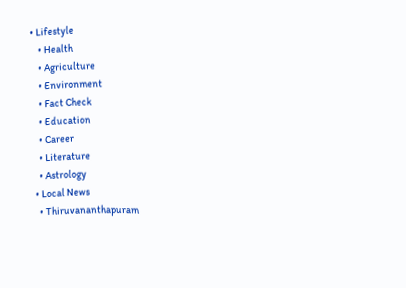• Lifestyle
    • Health
    • Agriculture
    • Environment
    • Fact Check
    • Education
    • Career
    • Literature
    • Astrology
  • Local News
    • Thiruvananthapuram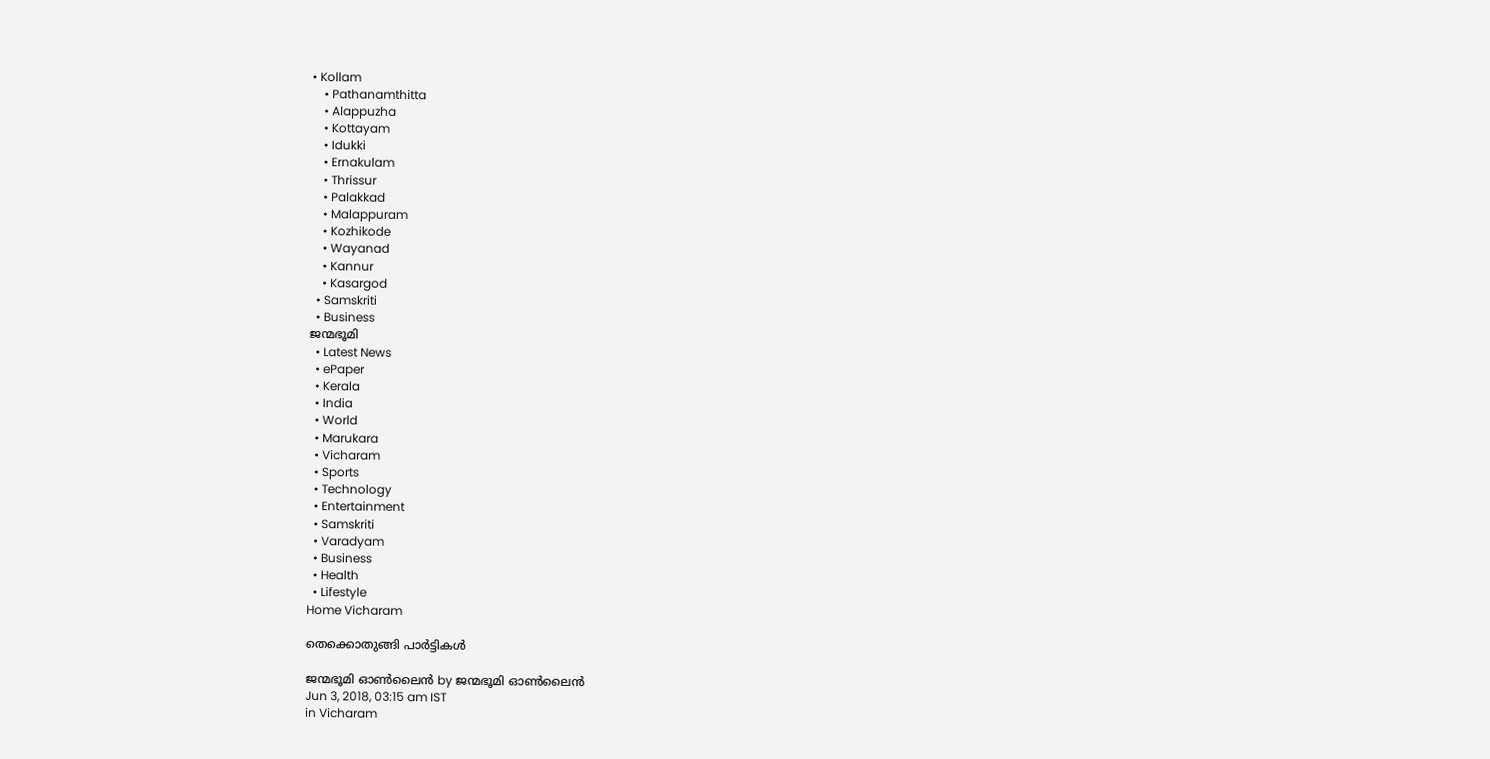• Kollam
    • Pathanamthitta
    • Alappuzha
    • Kottayam
    • Idukki
    • Ernakulam
    • Thrissur
    • Palakkad
    • Malappuram
    • Kozhikode
    • Wayanad
    • Kannur
    • Kasargod
  • Samskriti
  • Business
ജന്മഭൂമി
  • Latest News
  • ePaper
  • Kerala
  • India
  • World
  • Marukara
  • Vicharam
  • Sports
  • Technology
  • Entertainment
  • Samskriti
  • Varadyam
  • Business
  • Health
  • Lifestyle
Home Vicharam

തെക്കൊതുങ്ങി പാർട്ടികൾ

ജന്മഭൂമി ഓണ്‍ലൈന്‍ by ജന്മഭൂമി ഓണ്‍ലൈന്‍
Jun 3, 2018, 03:15 am IST
in Vicharam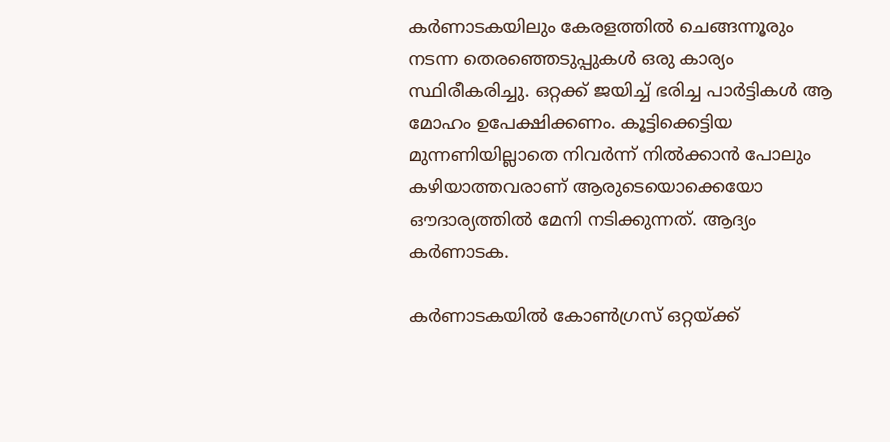കര്‍ണാടകയിലും കേരളത്തില്‍ ചെങ്ങന്നൂരും നടന്ന തെരഞ്ഞെടുപ്പുകള്‍ ഒരു കാര്യം സ്ഥിരീകരിച്ചു. ഒറ്റക്ക് ജയിച്ച് ഭരിച്ച പാര്‍ട്ടികള്‍ ആ മോഹം ഉപേക്ഷിക്കണം. കൂട്ടിക്കെട്ടിയ മുന്നണിയില്ലാതെ നിവര്‍ന്ന് നില്‍ക്കാന്‍ പോലും കഴിയാത്തവരാണ് ആരുടെയൊക്കെയോ ഔദാര്യത്തില്‍ മേനി നടിക്കുന്നത്. ആദ്യം കര്‍ണാടക.

കര്‍ണാടകയില്‍ കോണ്‍ഗ്രസ് ഒറ്റയ്‌ക്ക്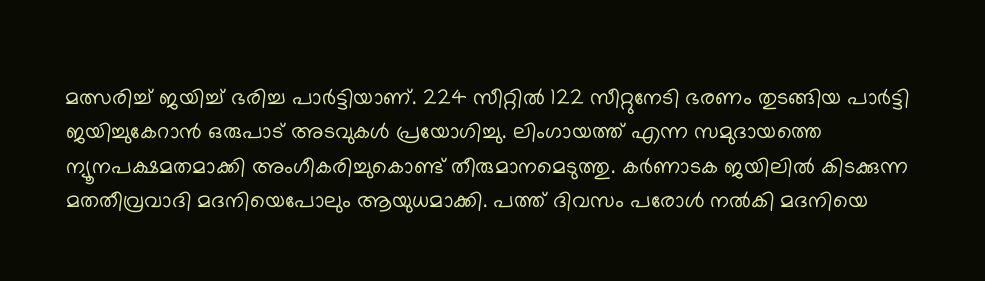മത്സരിച്ച് ജയിച്ച് ഭരിച്ച പാര്‍ട്ടിയാണ്. 224 സീറ്റില്‍ 122 സീറ്റുനേടി ഭരണം തുടങ്ങിയ പാര്‍ട്ടി ജയിച്ചുകേറാന്‍ ഒരുപാട് അടവുകള്‍ പ്രയോഗിച്ചു. ലിംഗായത്ത് എന്ന സമുദായത്തെ ന്യൂനപക്ഷമതമാക്കി അംഗീകരിച്ചുകൊണ്ട് തീരുമാനമെടുത്തു. കര്‍ണാടക ജയിലില്‍ കിടക്കുന്ന മതതീവ്രവാദി മദനിയെപോലും ആയുധമാക്കി. പത്ത് ദിവസം പരോള്‍ നല്‍കി മദനിയെ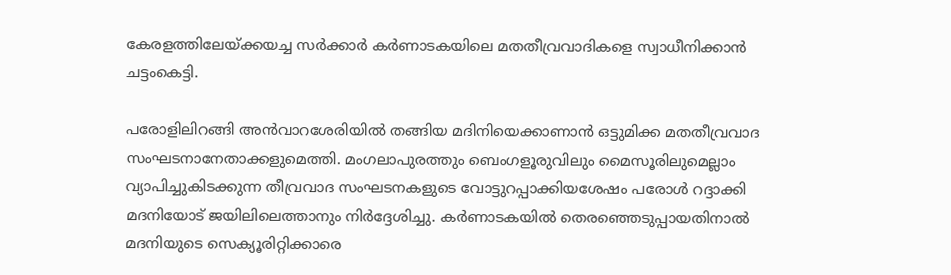കേരളത്തിലേയ്‌ക്കയച്ച സര്‍ക്കാര്‍ കര്‍ണാടകയിലെ മതതീവ്രവാദികളെ സ്വാധീനിക്കാന്‍ ചട്ടംകെട്ടി.

പരോളിലിറങ്ങി അന്‍വാറശേരിയില്‍ തങ്ങിയ മദിനിയെക്കാണാന്‍ ഒട്ടുമിക്ക മതതീവ്രവാദ സംഘടനാനേതാക്കളുമെത്തി. മംഗലാപുരത്തും ബെംഗളൂരുവിലും മൈസൂരിലുമെല്ലാം വ്യാപിച്ചുകിടക്കുന്ന തീവ്രവാദ സംഘടനകളുടെ വോട്ടുറപ്പാക്കിയശേഷം പരോള്‍ റദ്ദാക്കി മദനിയോട് ജയിലിലെത്താനും നിര്‍ദ്ദേശിച്ചു. കര്‍ണാടകയില്‍ തെരഞ്ഞെടുപ്പായതിനാല്‍ മദനിയുടെ സെക്യൂരിറ്റിക്കാരെ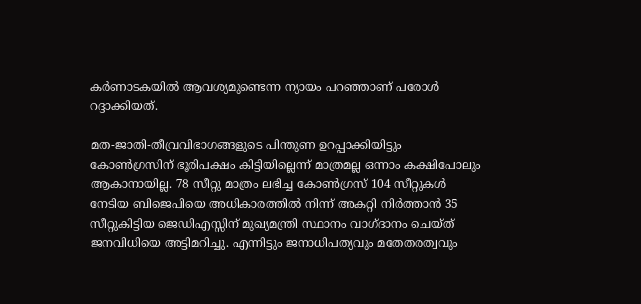കര്‍ണാടകയില്‍ ആവശ്യമുണ്ടെന്ന ന്യായം പറഞ്ഞാണ് പരോള്‍ റദ്ദാക്കിയത്.

മത-ജാതി-തീവ്രവിഭാഗങ്ങളുടെ പിന്തുണ ഉറപ്പാക്കിയിട്ടും കോണ്‍ഗ്രസിന് ഭൂരിപക്ഷം കിട്ടിയില്ലെന്ന് മാത്രമല്ല ഒന്നാം കക്ഷിപോലും ആകാനായില്ല. 78 സീറ്റു മാത്രം ലഭിച്ച കോണ്‍ഗ്രസ് 104 സീറ്റുകള്‍ നേടിയ ബിജെപിയെ അധികാരത്തില്‍ നിന്ന് അകറ്റി നിര്‍ത്താന്‍ 35 സീറ്റുകിട്ടിയ ജെഡിഎസ്സിന് മുഖ്യമന്ത്രി സ്ഥാനം വാഗ്ദാനം ചെയ്ത് ജനവിധിയെ അട്ടിമറിച്ചു. എന്നിട്ടും ജനാധിപത്യവും മതേതരത്വവും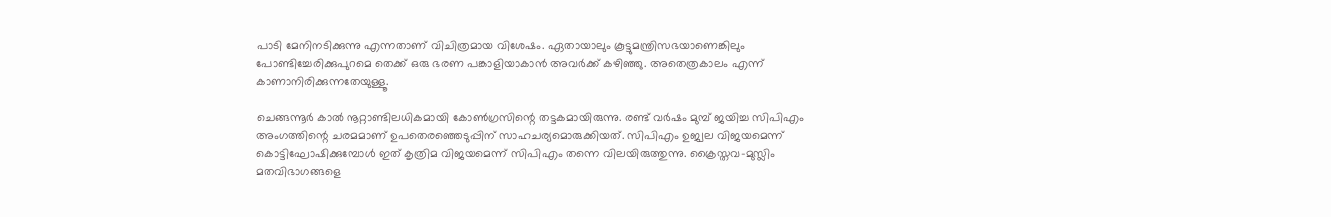പാടി മേനിനടിക്കുന്നു എന്നതാണ് വിചിത്രമായ വിശേഷം. ഏതായാലും കൂട്ടുമന്ത്രിസഭയാണെങ്കിലും പോണ്ടിച്ചേരിക്കുപുറമെ തെക്ക് ഒരു ഭരണ പങ്കാളിയാകാന്‍ അവര്‍ക്ക് കഴിഞ്ഞു. അതെത്രകാലം എന്ന് കാണാനിരിക്കുന്നതേയുള്ളൂ.

ചെങ്ങന്നൂര്‍ കാല്‍ നൂറ്റാണ്ടിലധികമായി കോണ്‍ഗ്രസിന്റെ തട്ടകമായിരുന്നു. രണ്ട് വര്‍ഷം മുമ്പ് ജയിച്ച സിപിഎം അംഗത്തിന്റെ ചരമമാണ് ഉപതെരഞ്ഞെടുപ്പിന് സാഹചര്യമൊരുക്കിയത്. സിപിഎം ഉജ്വല വിജയമെന്ന് കൊട്ടിഘോഷിക്കുമ്പോള്‍ ഇത് കൃത്രിമ വിജയമെന്ന് സിപിഎം തന്നെ വിലയിരുത്തുന്നു. ക്രൈസ്തവ-മുസ്ലിം മതവിഭാഗങ്ങളെ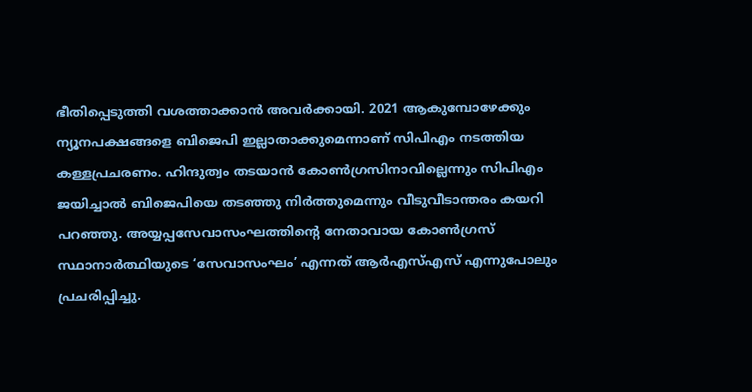ഭീതിപ്പെടുത്തി വശത്താക്കാന്‍ അവര്‍ക്കായി. 2021 ആകുമ്പോഴേക്കും ന്യൂനപക്ഷങ്ങളെ ബിജെപി ഇല്ലാതാക്കുമെന്നാണ് സിപിഎം നടത്തിയ കള്ളപ്രചരണം. ഹിന്ദുത്വം തടയാന്‍ കോണ്‍ഗ്രസിനാവില്ലെന്നും സിപിഎം ജയിച്ചാല്‍ ബിജെപിയെ തടഞ്ഞു നിര്‍ത്തുമെന്നും വീടുവീടാന്തരം കയറി പറഞ്ഞു. അയ്യപ്പസേവാസംഘത്തിന്റെ നേതാവായ കോണ്‍ഗ്രസ് സ്ഥാനാര്‍ത്ഥിയുടെ ‘സേവാസംഘം’ എന്നത് ആര്‍എസ്എസ് എന്നുപോലും പ്രചരിപ്പിച്ചു.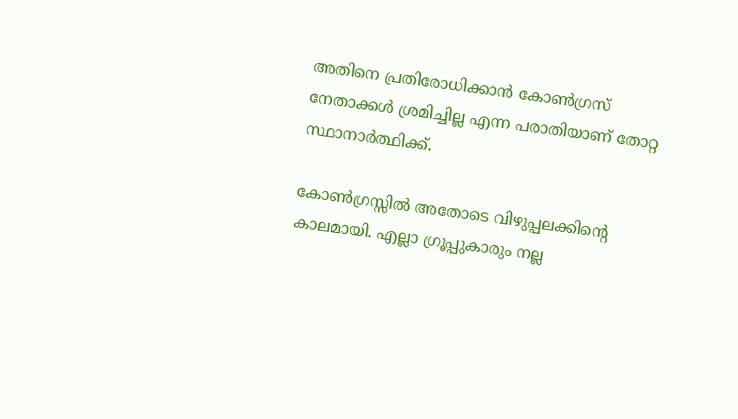അതിനെ പ്രതിരോധിക്കാന്‍ കോണ്‍ഗ്രസ് നേതാക്കള്‍ ശ്രമിച്ചില്ല എന്ന പരാതിയാണ് തോറ്റ സ്ഥാനാര്‍ത്ഥിക്ക്.

കോണ്‍ഗ്രസ്സില്‍ അതോടെ വിഴുപ്പലക്കിന്റെ കാലമായി. എല്ലാ ഗ്രൂപ്പുകാരും നല്ല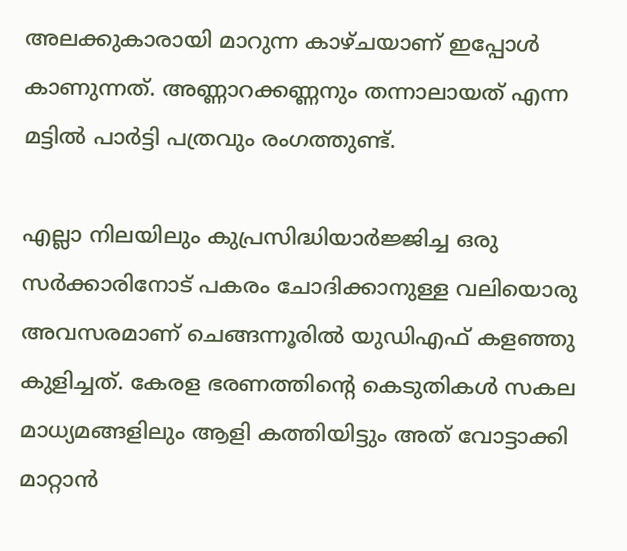അലക്കുകാരായി മാറുന്ന കാഴ്ചയാണ് ഇപ്പോള്‍ കാണുന്നത്. അണ്ണാറക്കണ്ണനും തന്നാലായത് എന്ന മട്ടില്‍ പാര്‍ട്ടി പത്രവും രംഗത്തുണ്ട്.

എല്ലാ നിലയിലും കുപ്രസിദ്ധിയാര്‍ജ്ജിച്ച ഒരു സര്‍ക്കാരിനോട് പകരം ചോദിക്കാനുള്ള വലിയൊരു അവസരമാണ് ചെങ്ങന്നൂരില്‍ യുഡിഎഫ് കളഞ്ഞു കുളിച്ചത്. കേരള ഭരണത്തിന്റെ കെടുതികള്‍ സകല മാധ്യമങ്ങളിലും ആളി കത്തിയിട്ടും അത് വോട്ടാക്കി മാറ്റാന്‍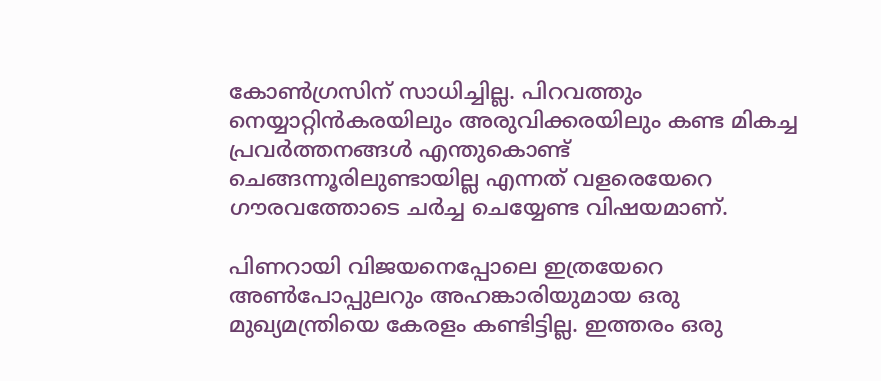കോണ്‍ഗ്രസിന് സാധിച്ചില്ല. പിറവത്തും നെയ്യാറ്റിന്‍കരയിലും അരുവിക്കരയിലും കണ്ട മികച്ച പ്രവര്‍ത്തനങ്ങള്‍ എന്തുകൊണ്ട് ചെങ്ങന്നൂരിലുണ്ടായില്ല എന്നത് വളരെയേറെ ഗൗരവത്തോടെ ചര്‍ച്ച ചെയ്യേണ്ട വിഷയമാണ്.

പിണറായി വിജയനെപ്പോലെ ഇത്രയേറെ അണ്‍പോപ്പുലറും അഹങ്കാരിയുമായ ഒരു മുഖ്യമന്ത്രിയെ കേരളം കണ്ടിട്ടില്ല. ഇത്തരം ഒരു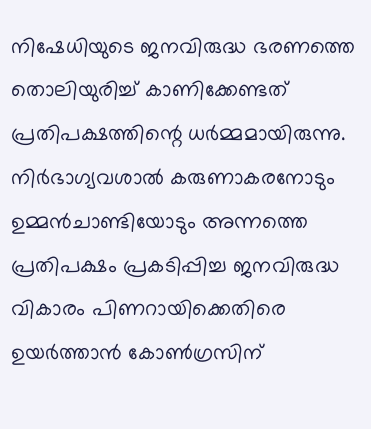നിഷേധിയുടെ ജനവിരുദ്ധ ഭരണത്തെ തൊലിയുരിച്ച് കാണിക്കേണ്ടത് പ്രതിപക്ഷത്തിന്റെ ധര്‍മ്മമായിരുന്നു. നിര്‍ഭാഗ്യവശാല്‍ കരുണാകരനോടും ഉമ്മന്‍ചാണ്ടിയോടും അന്നത്തെ പ്രതിപക്ഷം പ്രകടിപ്പിച്ച ജനവിരുദ്ധ വികാരം പിണറായിക്കെതിരെ ഉയര്‍ത്താന്‍ കോണ്‍ഗ്രസിന്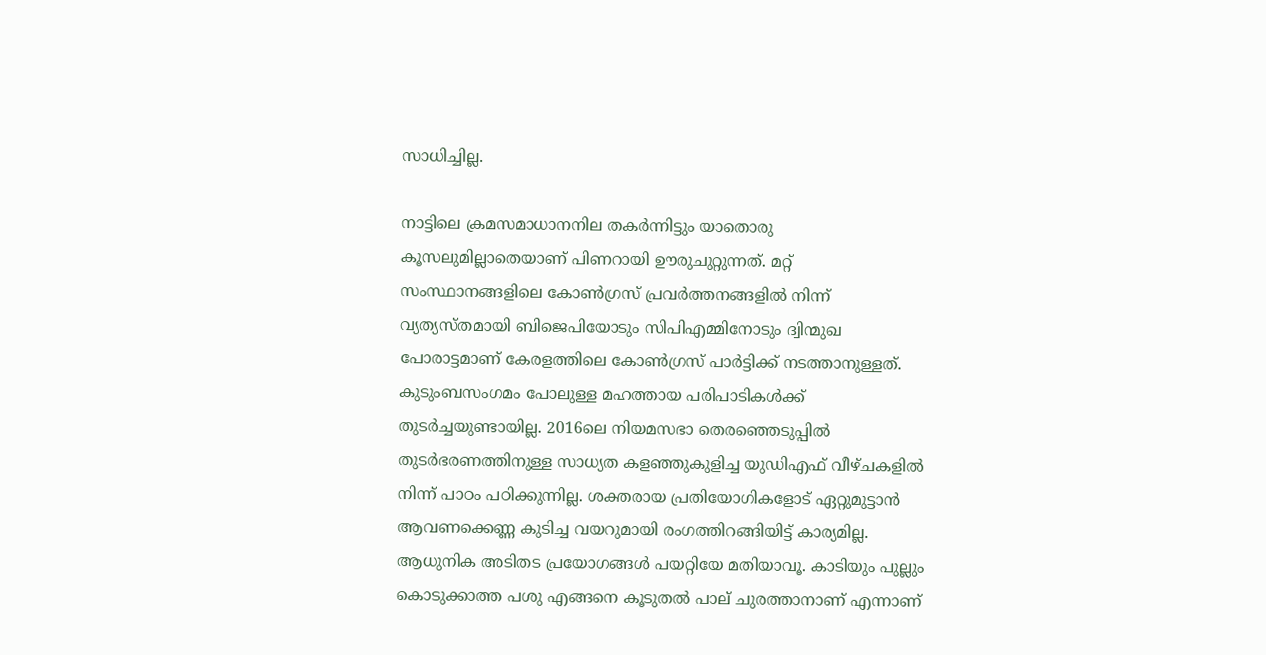സാധിച്ചില്ല.

നാട്ടിലെ ക്രമസമാധാനനില തകര്‍ന്നിട്ടും യാതൊരു കൂസലുമില്ലാതെയാണ് പിണറായി ഊരുചുറ്റുന്നത്. മറ്റ് സംസ്ഥാനങ്ങളിലെ കോണ്‍ഗ്രസ് പ്രവര്‍ത്തനങ്ങളില്‍ നിന്ന് വ്യത്യസ്തമായി ബിജെപിയോടും സിപിഎമ്മിനോടും ദ്വിന്മുഖ പോരാട്ടമാണ് കേരളത്തിലെ കോണ്‍ഗ്രസ് പാര്‍ട്ടിക്ക് നടത്താനുള്ളത്. കുടുംബസംഗമം പോലുള്ള മഹത്തായ പരിപാടികള്‍ക്ക് തുടര്‍ച്ചയുണ്ടായില്ല. 2016ലെ നിയമസഭാ തെരഞ്ഞെടുപ്പില്‍ തുടര്‍ഭരണത്തിനുള്ള സാധ്യത കളഞ്ഞുകുളിച്ച യുഡിഎഫ് വീഴ്ചകളില്‍ നിന്ന് പാഠം പഠിക്കുന്നില്ല. ശക്തരായ പ്രതിയോഗികളോട് ഏറ്റുമുട്ടാന്‍ ആവണക്കെണ്ണ കുടിച്ച വയറുമായി രംഗത്തിറങ്ങിയിട്ട് കാര്യമില്ല. ആധുനിക അടിതട പ്രയോഗങ്ങള്‍ പയറ്റിയേ മതിയാവൂ. കാടിയും പുല്ലും കൊടുക്കാത്ത പശു എങ്ങനെ കൂടുതല്‍ പാല് ചുരത്താനാണ് എന്നാണ്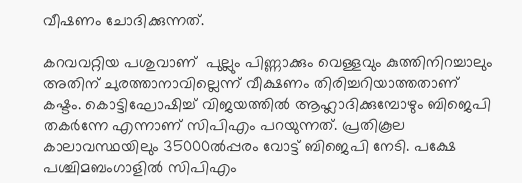വീഷണം ചോദിക്കുന്നത്.

കറവവറ്റിയ പശുവാണ്  പുല്ലും പിണ്ണാക്കും വെള്ളവും കുത്തിനിറച്ചാലും അതിന് ചുരത്താനാവില്ലെന്ന് വീക്ഷണം തിരിച്ചറിയാത്തതാണ് കഷ്ടം. കൊട്ടിഘോഷിച്ച് വിജയത്തില്‍ ആഹ്ലാദിക്കുമ്പോഴും ബിജെപി തകര്‍ന്നേ എന്നാണ് സിപിഎം പറയുന്നത്. പ്രതികൂല കാലാവസ്ഥയിലും 35000ല്‍പ്പരം വോട്ട് ബിജെപി നേടി. പക്ഷേ പശ്ചിമബംഗാളില്‍ സിപിഎം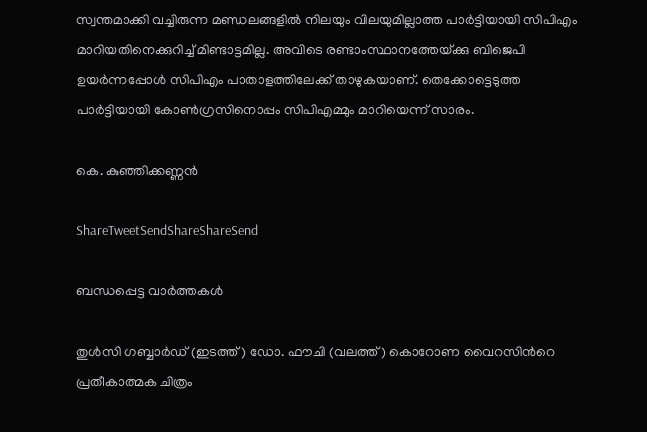സ്വന്തമാക്കി വച്ചിരുന്ന മണ്ഡലങ്ങളില്‍ നിലയും വിലയുമില്ലാത്ത പാര്‍ട്ടിയായി സിപിഎം മാറിയതിനെക്കുറിച്ച് മിണ്ടാട്ടമില്ല. അവിടെ രണ്ടാംസ്ഥാനത്തേയ്‌ക്കു ബിജെപി ഉയര്‍ന്നപ്പോള്‍ സിപിഎം പാതാളത്തിലേക്ക് താഴുകയാണ്. തെക്കോട്ടെടുത്ത പാര്‍ട്ടിയായി കോണ്‍ഗ്രസിനൊപ്പം സിപിഎമ്മും മാറിയെന്ന് സാരം.

കെ. കുഞ്ഞിക്കണ്ണന്‍

ShareTweetSendShareShareSend

ബന്ധപ്പെട്ട വാര്‍ത്തകള്‍

തുള്‍സി ഗബ്ബാര്‍ഡ് (ഇടത്ത്) ഡോ. ഫൗചി (വലത്ത്) കൊറോണ വൈറസിന്‍റെ പ്രതീകാത്മക ചിത്രം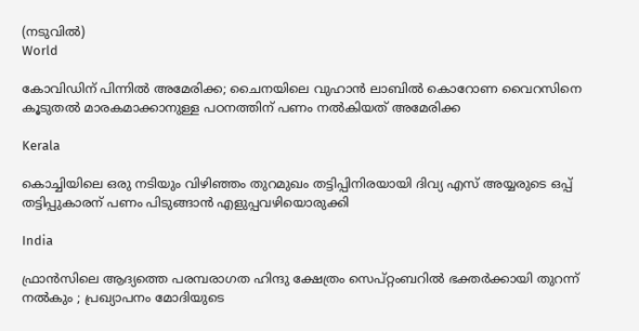(നടുവില്‍)
World

കോവിഡിന് പിന്നില്‍ അമേരിക്ക; ചൈനയിലെ വുഹാന്‍ ലാബില്‍ കൊറോണ വൈറസിനെ കൂടുതല്‍ മാരകമാക്കാനുള്ള പഠനത്തിന് പണം നല്‍കിയത് അമേരിക്ക

Kerala

കൊച്ചിയിലെ ഒരു നടിയും വിഴിഞ്ഞം തുറമുഖം തട്ടിപ്പിനിരയായി ദിവ്യ എസ് അയ്യരുടെ ഒപ്പ് തട്ടിപ്പുകാരന് പണം പിടുങ്ങാന്‍ എളുപ്പവഴിയൊരുക്കി

India

ഫ്രാൻസിലെ ആദ്യത്തെ പരമ്പരാഗത ഹിന്ദു ക്ഷേത്രം സെപ്റ്റംബറിൽ ഭക്തർക്കായി തുറന്ന് നൽകും ; പ്രഖ്യാപനം മോദിയുടെ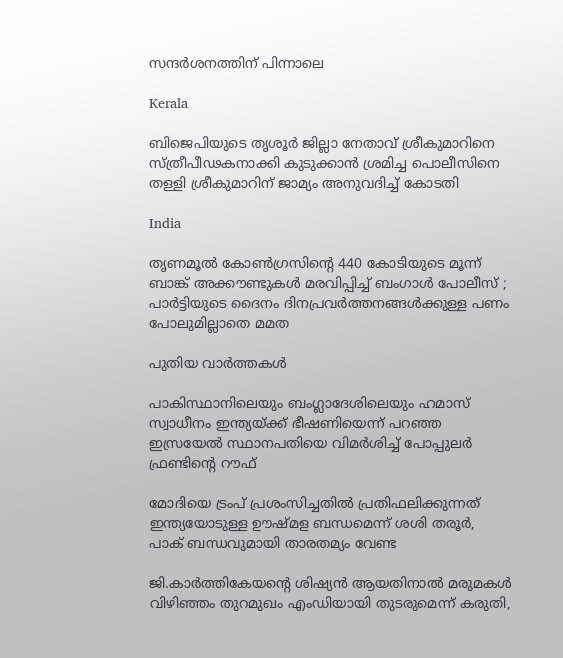സന്ദർശനത്തിന് പിന്നാലെ

Kerala

ബിജെപിയുടെ തൃശൂര്‍ ജില്ലാ നേതാവ് ശ്രീകുമാറിനെ സ്ത്രീപീഢകനാക്കി കുടുക്കാന്‍ ശ്രമിച്ച പൊലീസിനെ തള്ളി ശ്രീകുമാറിന് ജാമ്യം അനുവദിച്ച് കോടതി

India

തൃണമൂൽ കോൺഗ്രസിന്റെ 440 കോടിയുടെ മൂന്ന് ബാങ്ക് അക്കൗണ്ടുകൾ മരവിപ്പിച്ച് ബംഗാൾ പോലീസ് ; പാർട്ടിയുടെ ദൈനം ദിനപ്രവർത്തനങ്ങൾക്കുള്ള പണം പോലുമില്ലാതെ മമത

പുതിയ വാര്‍ത്തകള്‍

പാകിസ്ഥാനിലെയും ബംഗ്ലാദേശിലെയും ഹമാസ് സ്വാധീനം ഇന്ത്യയ്‌ക്ക് ഭീഷണിയെന്ന് പറഞ്ഞ ഇസ്രയേല്‍ സ്ഥാനപതിയെ വിമര്‍ശിച്ച് പോപ്പുലര്‍ ഫ്രണ്ടിന്റെ റൗഫ്

മോദിയെ ട്രംപ് പ്രശംസിച്ചതില്‍ പ്രതിഫലിക്കുന്നത് ഇന്ത്യയോടുള്ള ഊഷ്മള ബന്ധമെന്ന് ശശി തരൂര്‍, പാക് ബന്ധവുമായി താരതമ്യം വേണ്ട

ജി.കാര്‍ത്തികേയന്റെ ശിഷ്യന്‍ ആയതിനാല്‍ മരുമകള്‍ വിഴിഞ്ഞം തുറമുഖം എംഡിയായി തുടരുമെന്ന് കരുതി,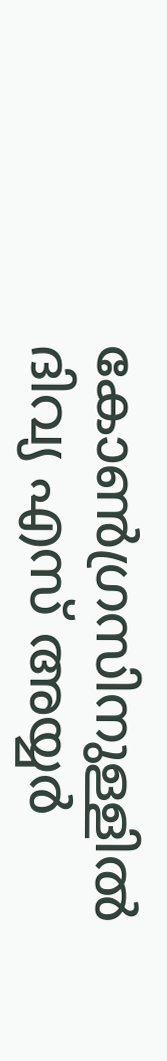കോണ്‍ഗ്രസിനുള്ളില്‍ ദിവ്യ എസ് അയ്യര്‍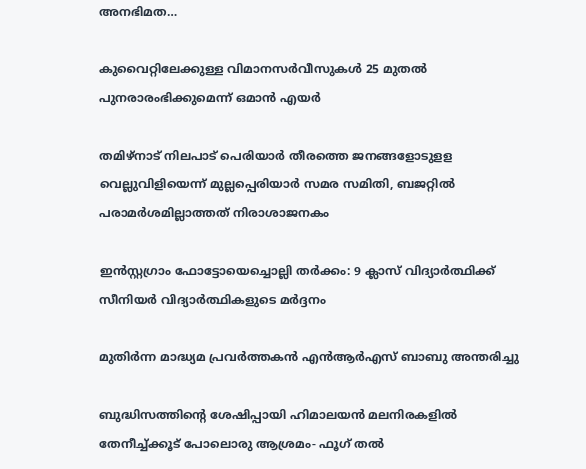അനഭിമത…

കുവൈറ്റിലേക്കുള്ള വിമാനസർവീസുകൾ 25 മുതൽ പുനരാരംഭിക്കുമെന്ന് ഒമാൻ എയർ

തമിഴ്‌നാട് നിലപാട് പെരിയാര്‍ തീരത്തെ ജനങ്ങളോടുളള വെല്ലുവിളിയെന്ന് മുല്ലപ്പെരിയാര്‍ സമര സമിതി, ബജറ്റില്‍ പരാമര്‍ശമില്ലാത്തത് നിരാശാജനകം

ഇന്‍സ്റ്റഗ്രാം ഫോട്ടോയെച്ചൊല്ലി തര്‍ക്കം: 9 ക്ലാസ് വിദ്യാര്‍ത്ഥിക്ക് സീനിയര്‍ വിദ്യാര്‍ത്ഥികളുടെ മര്‍ദ്ദനം

മുതിര്‍ന്ന മാദ്ധ്യമ പ്രവര്‍ത്തകന്‍ എന്‍ആര്‍എസ് ബാബു അന്തരിച്ചു

ബുദ്ധിസത്തിന്റെ ശേഷിപ്പായി ഹിമാലയന്‍ മലനിരകളില്‍ തേനീച്ച്ക്കൂട് പോലൊരു ആശ്രമം- ഫൂഗ് തല്‍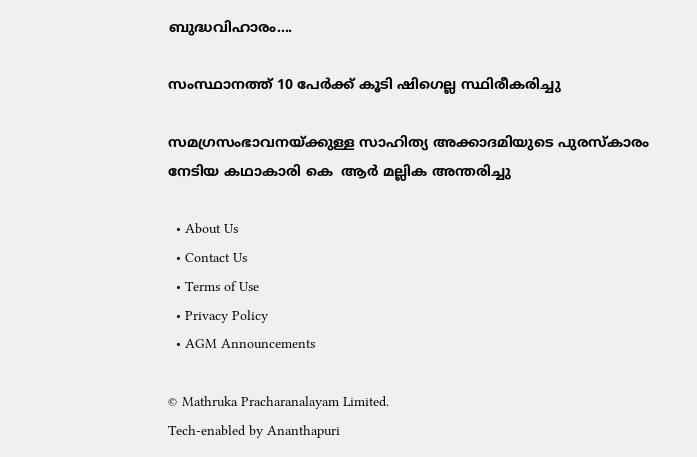ബുദ്ധവിഹാരം….

സംസ്ഥാനത്ത് 10 പേര്‍ക്ക് കൂടി ഷിഗെല്ല സ്ഥിരീകരിച്ചു

സമഗ്രസംഭാവനയ്‌ക്കുള്ള സാഹിത്യ അക്കാദമിയുടെ പുരസ്‌കാരം നേടിയ കഥാകാരി കെ  ആര്‍ മല്ലിക അന്തരിച്ചു

  • About Us
  • Contact Us
  • Terms of Use
  • Privacy Policy
  • AGM Announcements

© Mathruka Pracharanalayam Limited.
Tech-enabled by Ananthapuri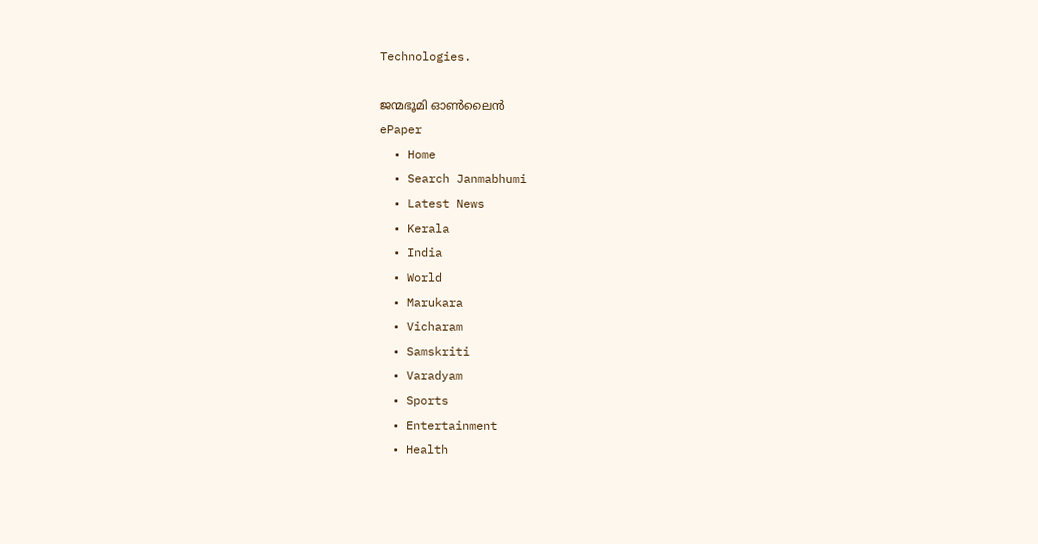Technologies.

ജന്മഭൂമി ഓണ്‍ലൈന്‍
ePaper
  • Home
  • Search Janmabhumi
  • Latest News
  • Kerala
  • India
  • World
  • Marukara
  • Vicharam
  • Samskriti
  • Varadyam
  • Sports
  • Entertainment
  • Health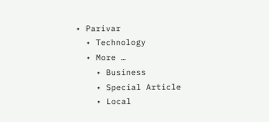• Parivar
  • Technology
  • More …
    • Business
    • Special Article
    • Local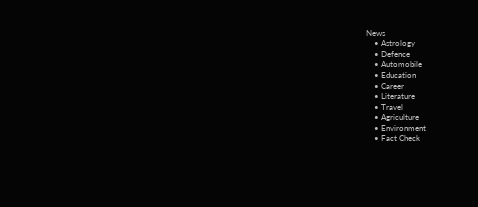News
    • Astrology
    • Defence
    • Automobile
    • Education
    • Career
    • Literature
    • Travel
    • Agriculture
    • Environment
    • Fact Check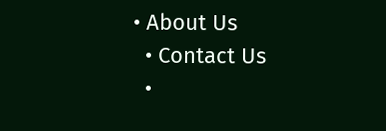• About Us
  • Contact Us
  •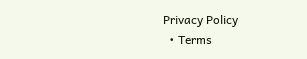Privacy Policy
  • Terms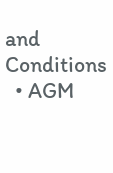and Conditions
  • AGM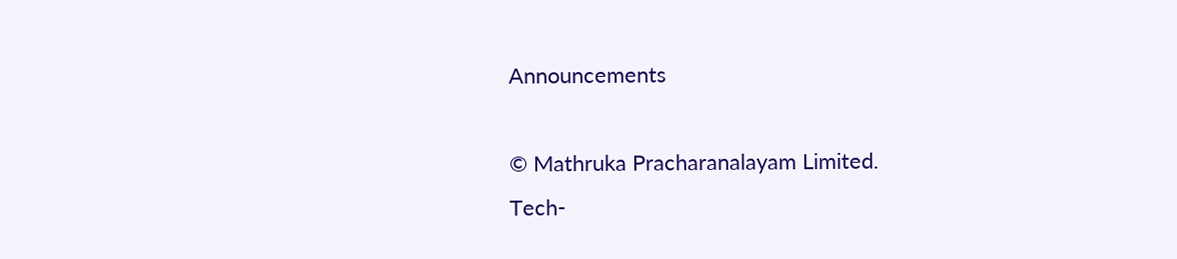Announcements

© Mathruka Pracharanalayam Limited.
Tech-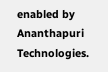enabled by Ananthapuri Technologies.